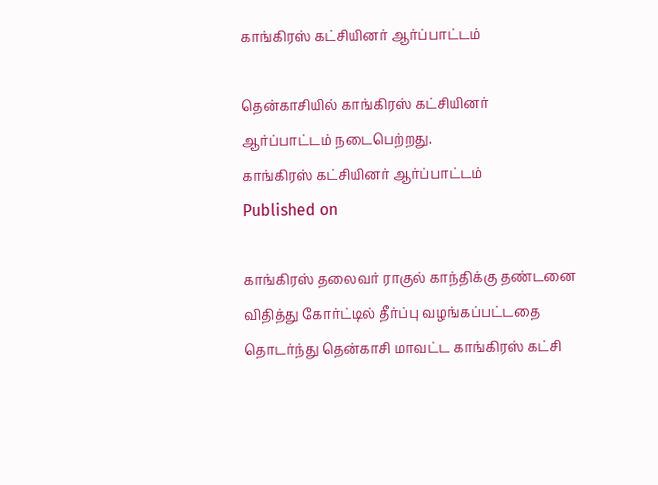காங்கிரஸ் கட்சியினர் ஆர்ப்பாட்டம்

தென்காசியில் காங்கிரஸ் கட்சியினர் ஆர்ப்பாட்டம் நடைபெற்றது.
காங்கிரஸ் கட்சியினர் ஆர்ப்பாட்டம்
Published on

காங்கிரஸ் தலைவர் ராகுல் காந்திக்கு தண்டனை விதித்து கோர்ட்டில் தீர்ப்பு வழங்கப்பட்டதை தொடர்ந்து தென்காசி மாவட்ட காங்கிரஸ் கட்சி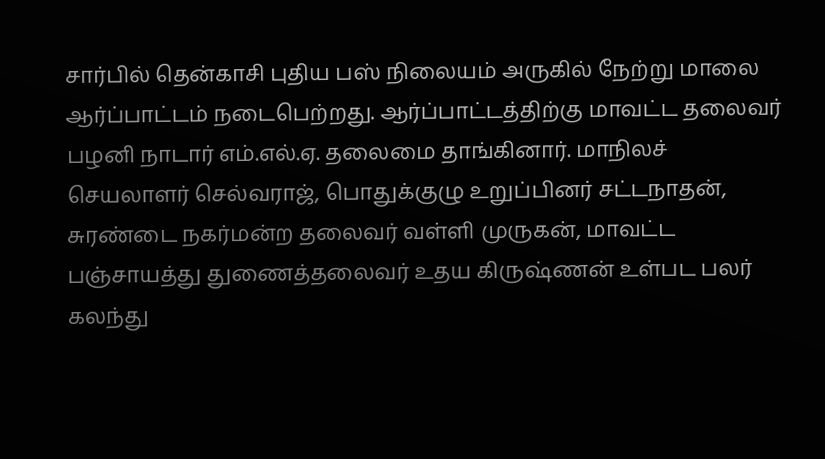சார்பில் தென்காசி புதிய பஸ் நிலையம் அருகில் நேற்று மாலை ஆர்ப்பாட்டம் நடைபெற்றது. ஆர்ப்பாட்டத்திற்கு மாவட்ட தலைவர் பழனி நாடார் எம்.எல்.ஏ. தலைமை தாங்கினார். மாநிலச் செயலாளர் செல்வராஜ், பொதுக்குழு உறுப்பினர் சட்டநாதன், சுரண்டை நகர்மன்ற தலைவர் வள்ளி முருகன், மாவட்ட பஞ்சாயத்து துணைத்தலைவர் உதய கிருஷ்ணன் உள்பட பலர் கலந்து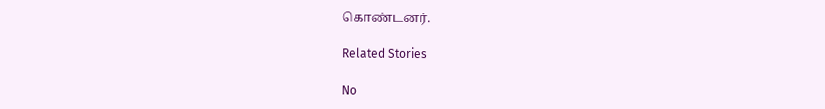கொண்டனர்.

Related Stories

No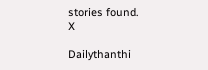stories found.
X

Dailythanthi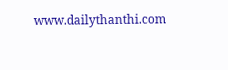www.dailythanthi.com